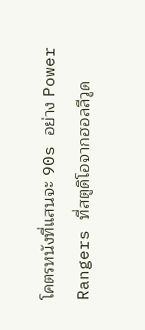โคตรหนังที่แสนจะ 90s อย่าง Power Rangers ที่สตูดิโอจากฮอลลีวูด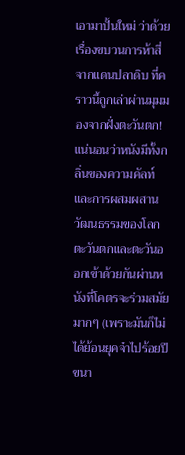เอามาปั้นใหม่ ว่าด้วยเรื่องขบวนการห้าสี่จากแดนปลาดิบ ที่คราวนี้ถูกเล่าผ่านมุมมองจากฝั่งตะวันตก!
แน่นอนว่าหนังมีทั้งกลิ่นของความคัลท์ และการผสมผสานวัฒนธรรมของโลกตะวันตกและตะวันออกเข้าด้วยกันผ่านหนังที่โคตรจะร่วมสมัยมากๆ (เพราะมันก็ไม่ได้ย้อนยุคจ๋าไปร้อยปีขนา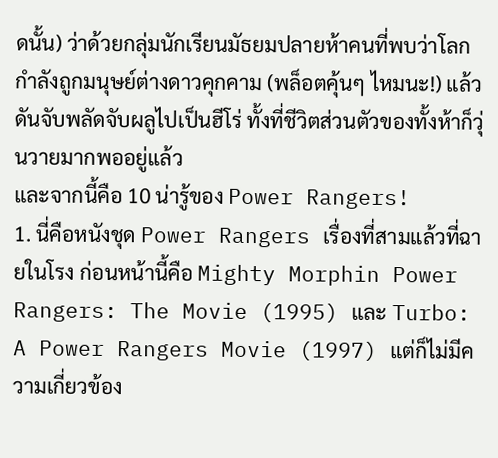ดนั้น) ว่าด้วยกลุ่มนักเรียนมัธยมปลายห้าคนที่พบว่าโลกกำลังถูกมนุษย์ต่างดาวคุกคาม (พล็อตคุ้นๆ ไหมนะ!) แล้วดันจับพลัดจับผลูไปเป็นฮีโร่ ทั้งที่ชีวิตส่วนตัวของทั้งห้าก็วุ่นวายมากพออยู่แล้ว
และจากนี้คือ 10 น่ารู้ของ Power Rangers!
1. นี่คือหนังชุด Power Rangers เรื่องที่สามแล้วที่ฉายในโรง ก่อนหน้านี้คือ Mighty Morphin Power Rangers: The Movie (1995) และ Turbo: A Power Rangers Movie (1997) แต่ก็ไม่มีความเกี่ยวข้อง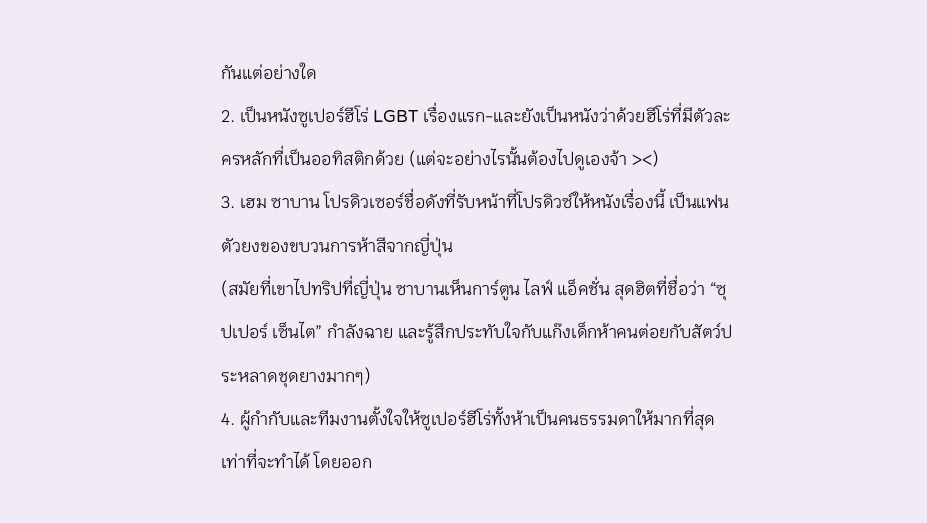กันแต่อย่างใด
2. เป็นหนังซูเปอร์ฮีโร่ LGBT เรื่องแรก-และยังเป็นหนังว่าด้วยฮีโร่ที่มีตัวละครหลักที่เป็นออทิสติกด้วย (แต่จะอย่างไรนั้นต้องไปดูเองจ้า ><)
3. เฮม ซาบาน โปรดิวเซอร์ชื่อดังที่รับหน้าที่โปรดิวซ์ให้หนังเรื่องนี้ เป็นแฟนตัวยงของขบวนการห้าสีจากญี่ปุ่น
(สมัยที่เขาไปทริปที่ญี่ปุ่น ซาบานเห็นการ์ตูน ไลฟ์ แอ็คชั่น สุดฮิตที่ชื่อว่า “ซุปเปอร์ เซ็นไต” กำลังฉาย และรู้สึกประทับใจกับแก๊งเด็กห้าคนต่อยกับสัตว์ประหลาดชุดยางมากๆ)
4. ผู้กำกับและทีมงานตั้งใจให้ซูเปอร์ฮีโร่ทั้งห้าเป็นคนธรรมดาให้มากที่สุดเท่าที่จะทำได้ โดยออก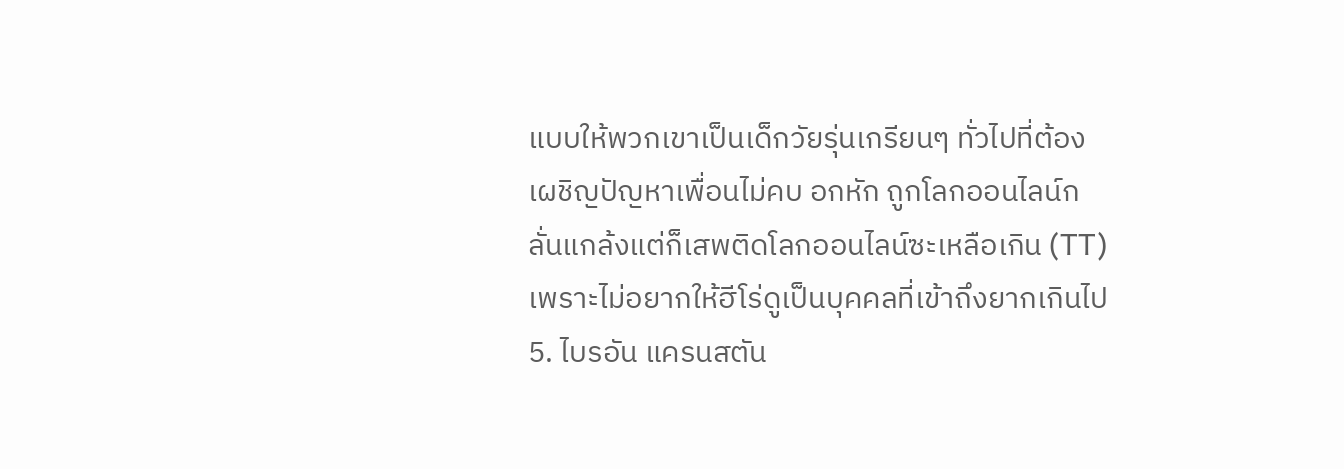แบบให้พวกเขาเป็นเด็กวัยรุ่นเกรียนๆ ทั่วไปที่ต้องเผชิญปัญหาเพื่อนไม่คบ อกหัก ถูกโลกออนไลน์กลั่นแกล้งแต่ก็เสพติดโลกออนไลน์ซะเหลือเกิน (TT) เพราะไม่อยากให้ฮีโร่ดูเป็นบุคคลที่เข้าถึงยากเกินไป
5. ไบรอัน แครนสตัน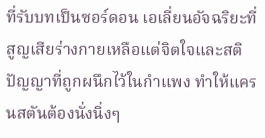ที่รับบทเป็นซอร์ดอน เอเลี่ยนอัจฉริยะที่สูญเสียร่างกายเหลือแต่จิตใจและสติปัญญาที่ถูกผนึกไว้ในกำแพง ทำให้แครนสตันต้องนั่งนิ่งๆ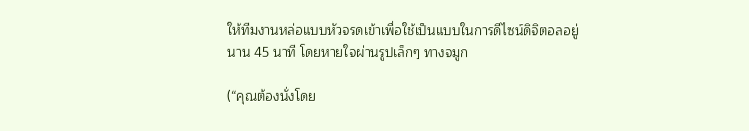ให้ทีมงานหล่อแบบหัวจรดเข้าเพื่อใช้เป็นแบบในการดีไซน์ดิจิตอลอยู่นาน 45 นาที โดยหายใจผ่านรูปเล็กๆ ทางจมูก

(“คุณต้องนั่งโดย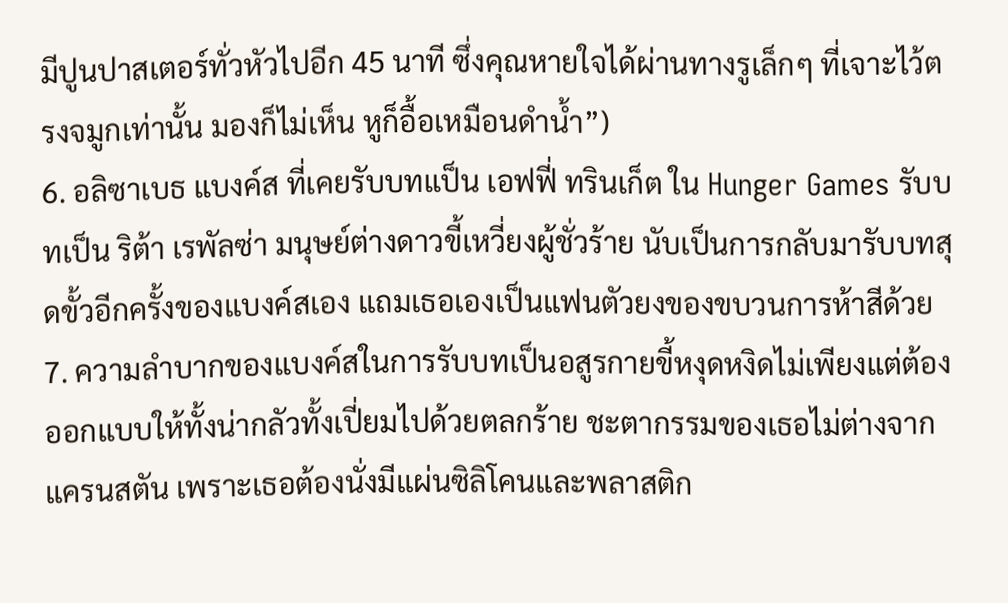มีปูนปาสเตอร์ทั่วหัวไปอีก 45 นาที ซึ่งคุณหายใจได้ผ่านทางรูเล็กๆ ที่เจาะไว้ตรงจมูกเท่านั้น มองก็ไม่เห็น หูก็อื้อเหมือนดำน้ำ”)
6. อลิซาเบธ แบงค์ส ที่เคยรับบทแป็น เอฟฟี่ ทรินเก็ต ใน Hunger Games รับบทเป็น ริต้า เรพัลซ่า มนุษย์ต่างดาวขี้เหวี่ยงผู้ชั่วร้าย นับเป็นการกลับมารับบทสุดขั้วอีกครั้งของแบงค์สเอง แถมเธอเองเป็นแฟนตัวยงของขบวนการห้าสีด้วย
7. ความลำบากของแบงค์สในการรับบทเป็นอสูรกายขี้หงุดหงิดไม่เพียงแต่ต้องออกแบบให้ทั้งน่ากลัวทั้งเปี่ยมไปด้วยตลกร้าย ชะตากรรมของเธอไม่ต่างจากแครนสตัน เพราะเธอต้องนั่งมีแผ่นซิลิโคนและพลาสติก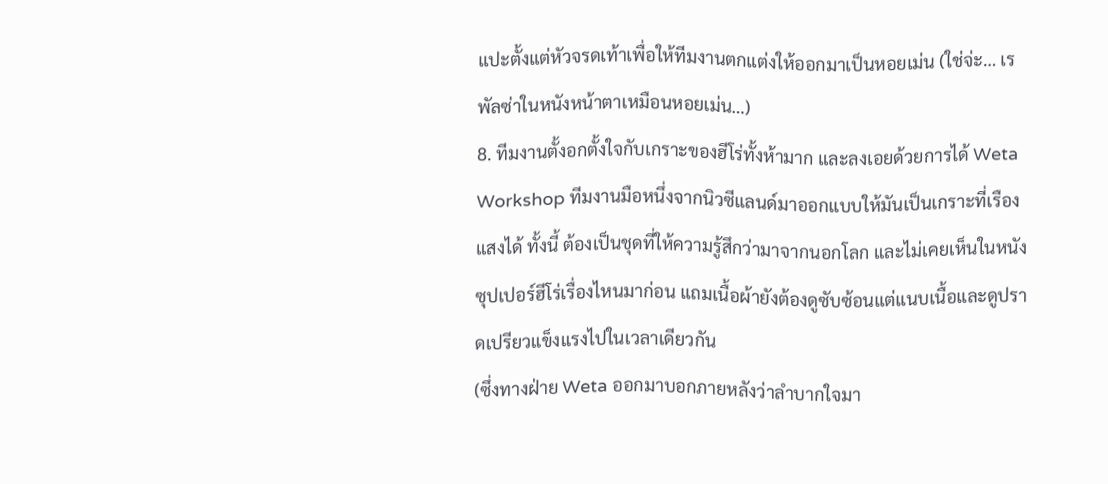แปะตั้งแต่หัวจรดเท้าเพื่อให้ทีมงานตกแต่งให้ออกมาเป็นหอยเม่น (ใช่จ่ะ… เรพัลซ่าในหนังหน้าตาเหมือนหอยเม่น…)
8. ทีมงานตั้งอกตั้งใจกับเกราะของฮีโร่ทั้งห้ามาก และลงเอยด้วยการได้ Weta Workshop ทีมงานมือหนึ่งจากนิวซีแลนด์มาออกแบบให้มันเป็นเกราะที่เรืองแสงได้ ทั้งนี้ ต้องเป็นชุดที่ให้ความรู้สึกว่ามาจากนอกโลก และไม่เคยเห็นในหนังซุปเปอร์ฮีโร่เรื่องไหนมาก่อน แถมเนื้อผ้ายังต้องดูซับซ้อนแต่แนบเนื้อและดูปราดเปรียวแข็งแรงไปในเวลาเดียวกัน
(ซึ่งทางฝ่าย Weta ออกมาบอกภายหลังว่าลำบากใจมา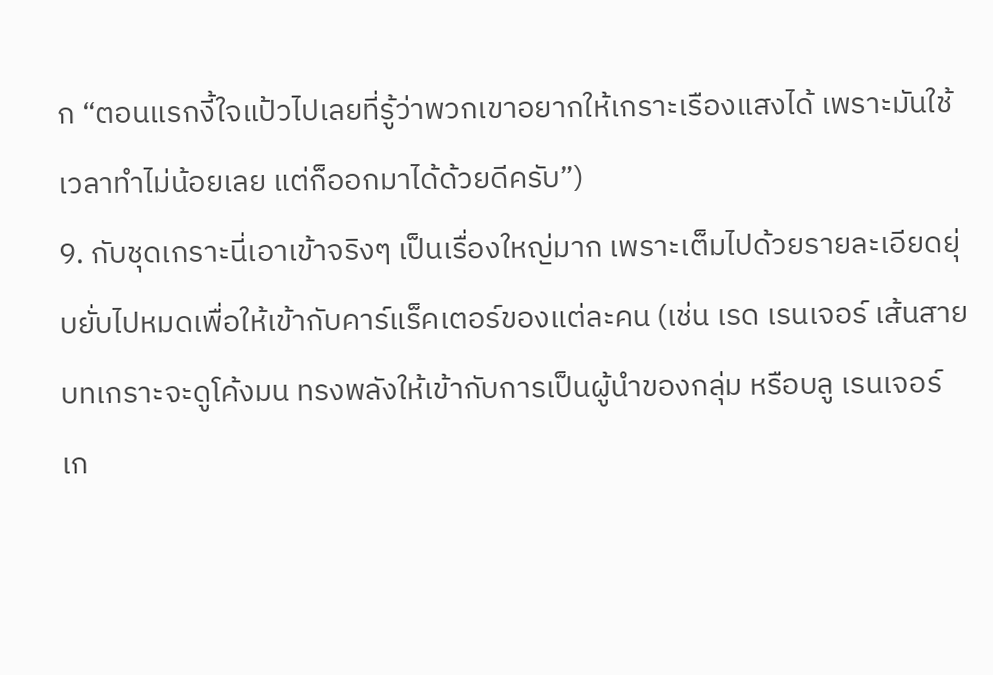ก “ตอนแรกงี้ใจแป้วไปเลยที่รู้ว่าพวกเขาอยากให้เกราะเรืองแสงได้ เพราะมันใช้เวลาทำไม่น้อยเลย แต่ก็ออกมาได้ด้วยดีครับ”)
9. กับชุดเกราะนี่เอาเข้าจริงๆ เป็นเรื่องใหญ่มาก เพราะเต็มไปด้วยรายละเอียดยุ่บยั่บไปหมดเพื่อให้เข้ากับคาร์แร็คเตอร์ของแต่ละคน (เช่น เรด เรนเจอร์ เส้นสายบทเกราะจะดูโค้งมน ทรงพลังให้เข้ากับการเป็นผู้นำของกลุ่ม หรือบลู เรนเจอร์ เก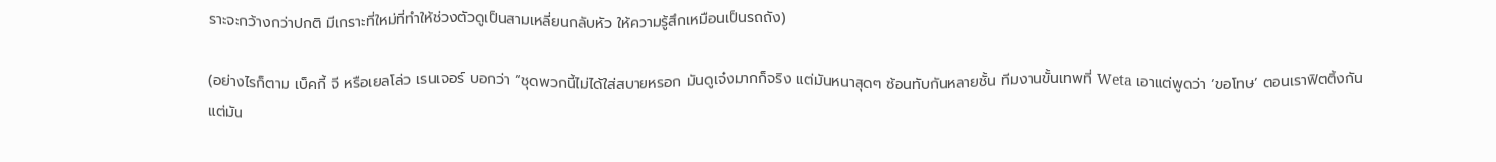ราะจะกว้างกว่าปกติ มีเกราะที่ใหม่ที่ทำให้ช่วงตัวดูเป็นสามเหลี่ยนกลับหัว ให้ความรู้สึกเหมือนเป็นรถถัง)

(อย่างไรก็ตาม เบ็คกี้ จี หรือเยลโล่ว เรนเจอร์ บอกว่า “ชุดพวกนี้ไม่ได้ใส่สบายหรอก มันดูเจ๋งมากก็จริง แต่มันหนาสุดๆ ซ้อนทับกันหลายชั้น ทีมงานขั้นเทพที่ Weta เอาแต่พูดว่า ‘ขอโทษ’ ตอนเราฟิตติ้งกัน แต่มัน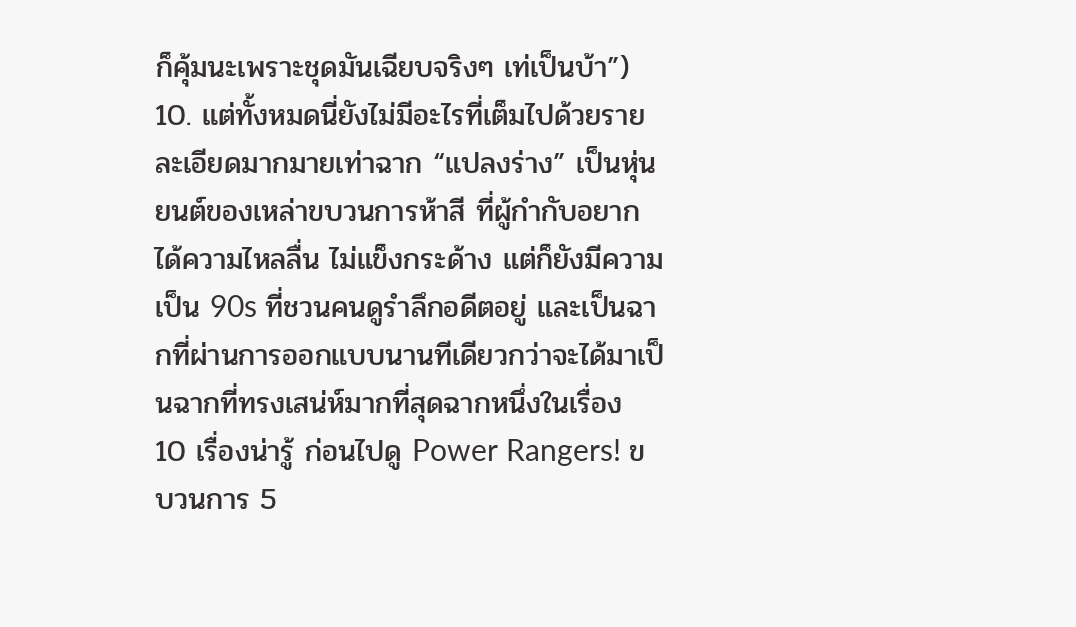ก็คุ้มนะเพราะชุดมันเฉียบจริงๆ เท่เป็นบ้า”)
10. แต่ทั้งหมดนี่ยังไม่มีอะไรที่เต็มไปด้วยรายละเอียดมากมายเท่าฉาก “แปลงร่าง” เป็นหุ่นยนต์ของเหล่าขบวนการห้าสี ที่ผู้กำกับอยากได้ความไหลลื่น ไม่แข็งกระด้าง แต่ก็ยังมีความเป็น 90s ที่ชวนคนดูรำลึกอดีตอยู่ และเป็นฉากที่ผ่านการออกแบบนานทีเดียวกว่าจะได้มาเป็นฉากที่ทรงเสน่ห์มากที่สุดฉากหนึ่งในเรื่อง
10 เรื่องน่ารู้ ก่อนไปดู Power Rangers! ขบวนการ 5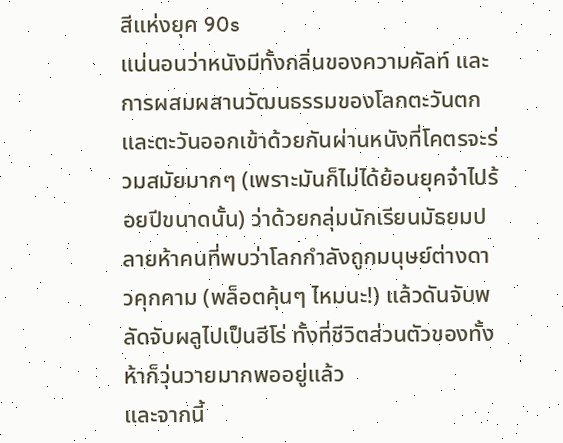สีแห่งยุค 90s
แน่นอนว่าหนังมีทั้งกลิ่นของความคัลท์ และการผสมผสานวัฒนธรรมของโลกตะวันตกและตะวันออกเข้าด้วยกันผ่านหนังที่โคตรจะร่วมสมัยมากๆ (เพราะมันก็ไม่ได้ย้อนยุคจ๋าไปร้อยปีขนาดนั้น) ว่าด้วยกลุ่มนักเรียนมัธยมปลายห้าคนที่พบว่าโลกกำลังถูกมนุษย์ต่างดาวคุกคาม (พล็อตคุ้นๆ ไหมนะ!) แล้วดันจับพลัดจับผลูไปเป็นฮีโร่ ทั้งที่ชีวิตส่วนตัวของทั้งห้าก็วุ่นวายมากพออยู่แล้ว
และจากนี้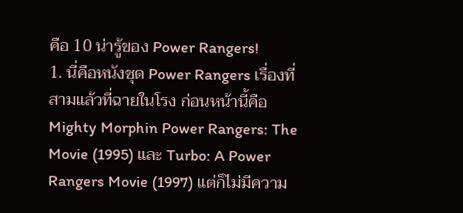คือ 10 น่ารู้ของ Power Rangers!
1. นี่คือหนังชุด Power Rangers เรื่องที่สามแล้วที่ฉายในโรง ก่อนหน้านี้คือ Mighty Morphin Power Rangers: The Movie (1995) และ Turbo: A Power Rangers Movie (1997) แต่ก็ไม่มีความ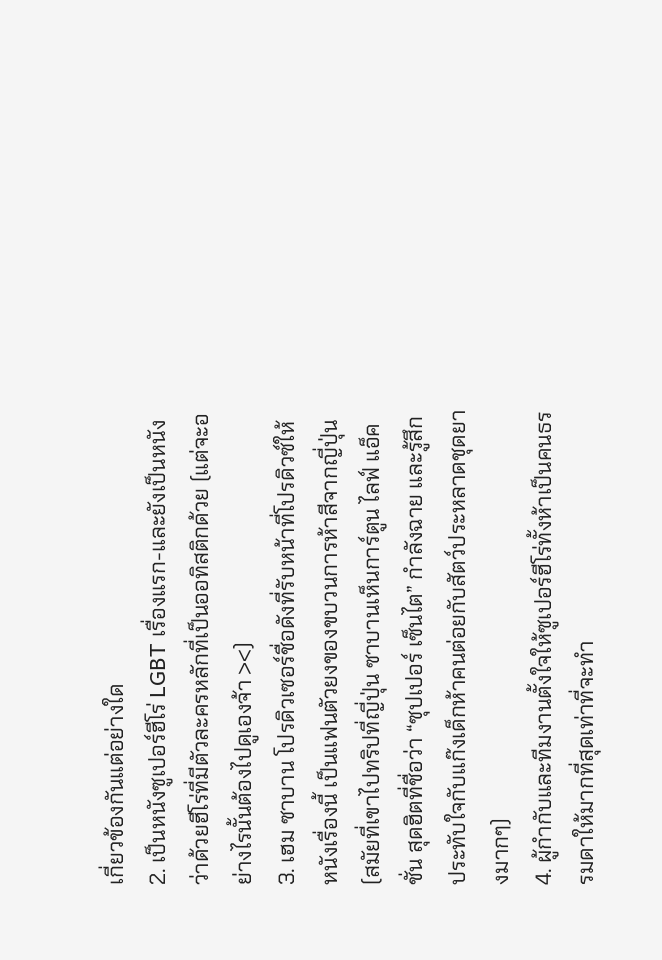เกี่ยวข้องกันแต่อย่างใด
2. เป็นหนังซูเปอร์ฮีโร่ LGBT เรื่องแรก-และยังเป็นหนังว่าด้วยฮีโร่ที่มีตัวละครหลักที่เป็นออทิสติกด้วย (แต่จะอย่างไรนั้นต้องไปดูเองจ้า ><)
3. เฮม ซาบาน โปรดิวเซอร์ชื่อดังที่รับหน้าที่โปรดิวซ์ให้หนังเรื่องนี้ เป็นแฟนตัวยงของขบวนการห้าสีจากญี่ปุ่น
(สมัยที่เขาไปทริปที่ญี่ปุ่น ซาบานเห็นการ์ตูน ไลฟ์ แอ็คชั่น สุดฮิตที่ชื่อว่า “ซุปเปอร์ เซ็นไต” กำลังฉาย และรู้สึกประทับใจกับแก๊งเด็กห้าคนต่อยกับสัตว์ประหลาดชุดยางมากๆ)
4. ผู้กำกับและทีมงานตั้งใจให้ซูเปอร์ฮีโร่ทั้งห้าเป็นคนธรรมดาให้มากที่สุดเท่าที่จะทำ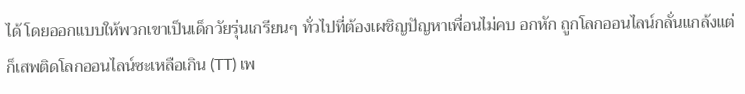ได้ โดยออกแบบให้พวกเขาเป็นเด็กวัยรุ่นเกรียนๆ ทั่วไปที่ต้องเผชิญปัญหาเพื่อนไม่คบ อกหัก ถูกโลกออนไลน์กลั่นแกล้งแต่ก็เสพติดโลกออนไลน์ซะเหลือเกิน (TT) เพ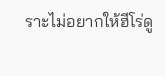ราะไม่อยากให้ฮีโร่ดู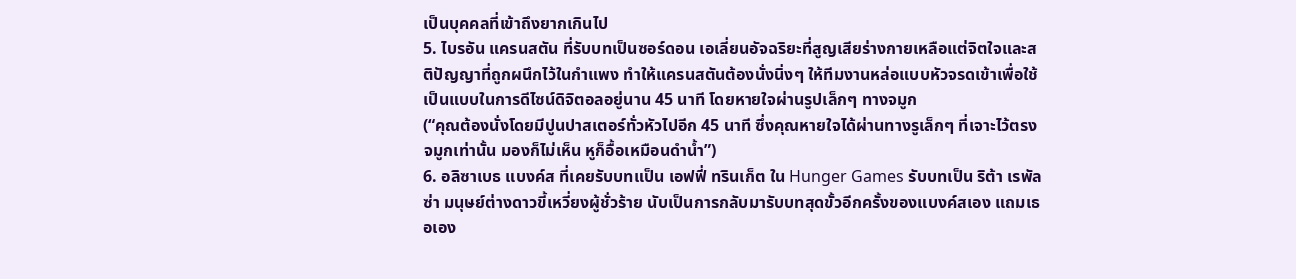เป็นบุคคลที่เข้าถึงยากเกินไป
5. ไบรอัน แครนสตัน ที่รับบทเป็นซอร์ดอน เอเลี่ยนอัจฉริยะที่สูญเสียร่างกายเหลือแต่จิตใจและสติปัญญาที่ถูกผนึกไว้ในกำแพง ทำให้แครนสตันต้องนั่งนิ่งๆ ให้ทีมงานหล่อแบบหัวจรดเข้าเพื่อใช้เป็นแบบในการดีไซน์ดิจิตอลอยู่นาน 45 นาที โดยหายใจผ่านรูปเล็กๆ ทางจมูก
(“คุณต้องนั่งโดยมีปูนปาสเตอร์ทั่วหัวไปอีก 45 นาที ซึ่งคุณหายใจได้ผ่านทางรูเล็กๆ ที่เจาะไว้ตรงจมูกเท่านั้น มองก็ไม่เห็น หูก็อื้อเหมือนดำน้ำ”)
6. อลิซาเบธ แบงค์ส ที่เคยรับบทแป็น เอฟฟี่ ทรินเก็ต ใน Hunger Games รับบทเป็น ริต้า เรพัลซ่า มนุษย์ต่างดาวขี้เหวี่ยงผู้ชั่วร้าย นับเป็นการกลับมารับบทสุดขั้วอีกครั้งของแบงค์สเอง แถมเธอเอง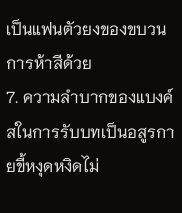เป็นแฟนตัวยงของขบวนการห้าสีด้วย
7. ความลำบากของแบงค์สในการรับบทเป็นอสูรกายขี้หงุดหงิดไม่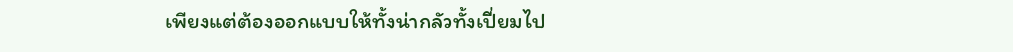เพียงแต่ต้องออกแบบให้ทั้งน่ากลัวทั้งเปี่ยมไป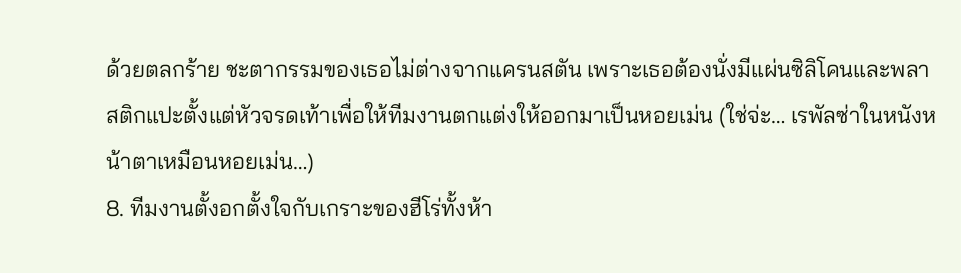ด้วยตลกร้าย ชะตากรรมของเธอไม่ต่างจากแครนสตัน เพราะเธอต้องนั่งมีแผ่นซิลิโคนและพลาสติกแปะตั้งแต่หัวจรดเท้าเพื่อให้ทีมงานตกแต่งให้ออกมาเป็นหอยเม่น (ใช่จ่ะ… เรพัลซ่าในหนังหน้าตาเหมือนหอยเม่น…)
8. ทีมงานตั้งอกตั้งใจกับเกราะของฮีโร่ทั้งห้า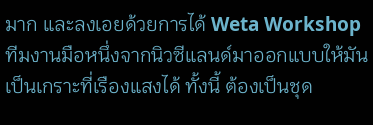มาก และลงเอยด้วยการได้ Weta Workshop ทีมงานมือหนึ่งจากนิวซีแลนด์มาออกแบบให้มันเป็นเกราะที่เรืองแสงได้ ทั้งนี้ ต้องเป็นชุด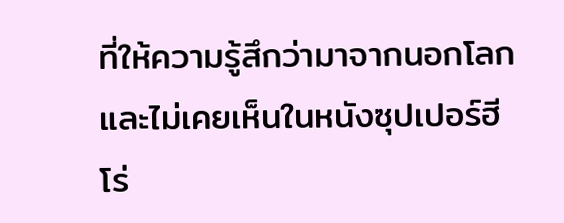ที่ให้ความรู้สึกว่ามาจากนอกโลก และไม่เคยเห็นในหนังซุปเปอร์ฮีโร่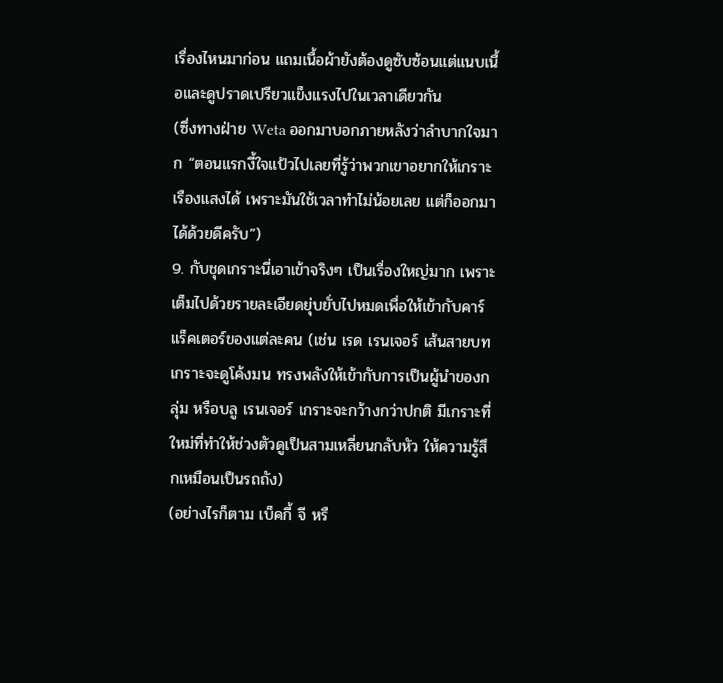เรื่องไหนมาก่อน แถมเนื้อผ้ายังต้องดูซับซ้อนแต่แนบเนื้อและดูปราดเปรียวแข็งแรงไปในเวลาเดียวกัน
(ซึ่งทางฝ่าย Weta ออกมาบอกภายหลังว่าลำบากใจมาก “ตอนแรกงี้ใจแป้วไปเลยที่รู้ว่าพวกเขาอยากให้เกราะเรืองแสงได้ เพราะมันใช้เวลาทำไม่น้อยเลย แต่ก็ออกมาได้ด้วยดีครับ”)
9. กับชุดเกราะนี่เอาเข้าจริงๆ เป็นเรื่องใหญ่มาก เพราะเต็มไปด้วยรายละเอียดยุ่บยั่บไปหมดเพื่อให้เข้ากับคาร์แร็คเตอร์ของแต่ละคน (เช่น เรด เรนเจอร์ เส้นสายบทเกราะจะดูโค้งมน ทรงพลังให้เข้ากับการเป็นผู้นำของกลุ่ม หรือบลู เรนเจอร์ เกราะจะกว้างกว่าปกติ มีเกราะที่ใหม่ที่ทำให้ช่วงตัวดูเป็นสามเหลี่ยนกลับหัว ให้ความรู้สึกเหมือนเป็นรถถัง)
(อย่างไรก็ตาม เบ็คกี้ จี หรื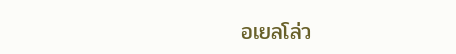อเยลโล่ว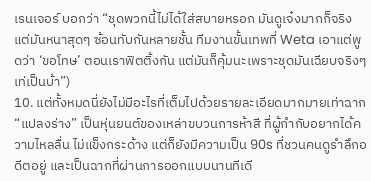เรนเจอร์ บอกว่า “ชุดพวกนี้ไม่ได้ใส่สบายหรอก มันดูเจ๋งมากก็จริง แต่มันหนาสุดๆ ซ้อนทับกันหลายชั้น ทีมงานขั้นเทพที่ Weta เอาแต่พูดว่า ‘ขอโทษ’ ตอนเราฟิตติ้งกัน แต่มันก็คุ้มนะเพราะชุดมันเฉียบจริงๆ เท่เป็นบ้า”)
10. แต่ทั้งหมดนี่ยังไม่มีอะไรที่เต็มไปด้วยรายละเอียดมากมายเท่าฉาก “แปลงร่าง” เป็นหุ่นยนต์ของเหล่าขบวนการห้าสี ที่ผู้กำกับอยากได้ความไหลลื่น ไม่แข็งกระด้าง แต่ก็ยังมีความเป็น 90s ที่ชวนคนดูรำลึกอดีตอยู่ และเป็นฉากที่ผ่านการออกแบบนานทีเดี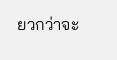ยวกว่าจะ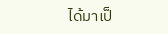ได้มาเป็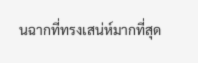นฉากที่ทรงเสน่ห์มากที่สุด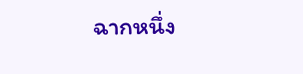ฉากหนึ่ง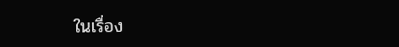ในเรื่อง